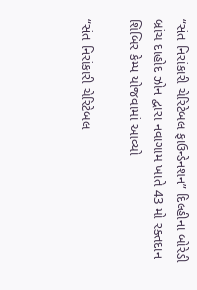“સંત નિરાંકારી ચેરિટેબલ ફાઉન્ડેનશન” દિલ્હીના બોરેડી બ્રાંચ દાહોદ ઝોન દ્વારા નવાગામ ખાતે 43 મો રક્તદાન શિબિર કેમ્પ યોજવામાં આવ્યો

“સંત નિરાંકારી ચેરિટેબલ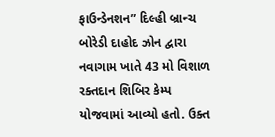ફાઉન્ડેનશન” દિલ્હી બ્રાન્ચ બોરેડી દાહોદ ઝોન દ્વારા નવાગામ ખાતે 43 મો વિશાળ રક્તદાન શિબિર કેમ્પ યોજવામાં આવ્યો હતો. ઉક્ત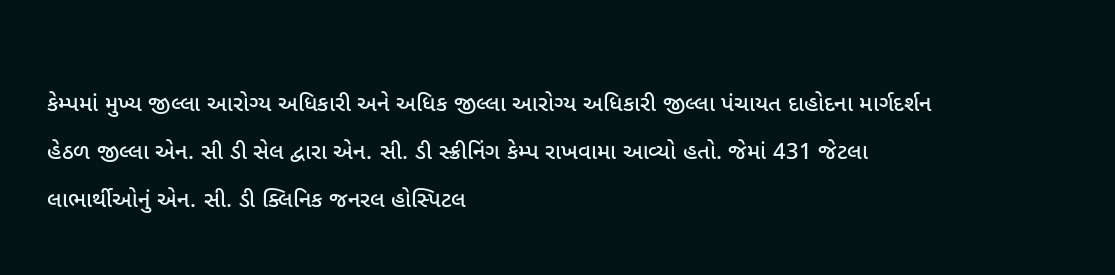કેમ્પમાં મુખ્ય જીલ્લા આરોગ્ય અધિકારી અને અધિક જીલ્લા આરોગ્ય અધિકારી જીલ્લા પંચાયત દાહોદના માર્ગદર્શન હેઠળ જીલ્લા એન. સી ડી સેલ દ્વારા એન. સી. ડી સ્ક્રીનિંગ કેમ્પ રાખવામા આવ્યો હતો. જેમાં 431 જેટલા લાભાર્થીઓનું એન. સી. ડી ક્લિનિક જનરલ હોસ્પિટલ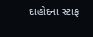દાહોદના સ્ટાફ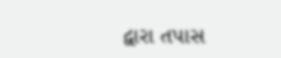દ્વારા તપાસ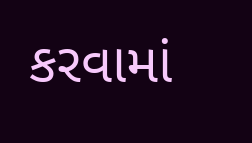કરવામાં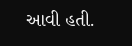આવી હતી.